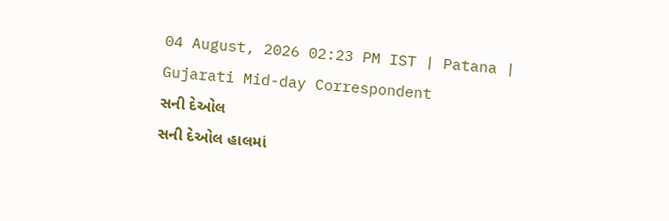04 August, 2026 02:23 PM IST | Patana | Gujarati Mid-day Correspondent
સની દેઓલ
સની દેઓલ હાલમાં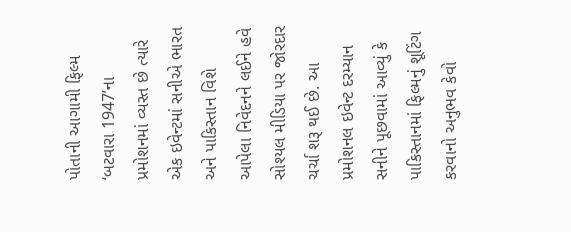પોતાની આગામી ફિલ્મ ‘બટવારા 1947’ના પ્રમોશનમાં વ્યસ્ત છે ત્યારે એક ઇવેન્ટમાં સનીએ ભારત અને પાકિસ્તાન વિશે આપેલા નિવેદનને લઈને હવે સોશ્યલ મીડિયા પર જોરદાર ચર્ચા શરૂ થઈ છે. આ પ્રમોશનલ ઇવેન્ટ દરમ્યાન સનીને પૂછવામાં આવ્યું કે પાકિસ્તાનમાં ફિલ્મનું શૂટિંગ કરવાનો અનુભવ કેવો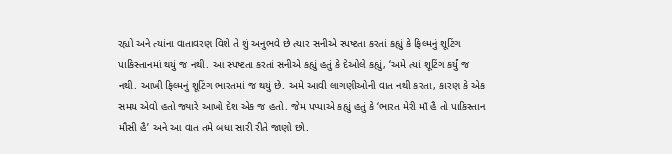રહ્યો અને ત્યાંના વાતાવરણ વિશે તે શું અનુભવે છે ત્યાર સનીએ સ્પષ્ટતા કરતાં કહ્યું કે ફિલ્મનું શૂટિંગ પાકિસ્તાનમાં થયું જ નથી. આ સ્પષ્ટતા કરતાં સનીએ કહ્યું હતું કે દેઓલે કહ્યું, ‘અમે ત્યાં શૂટિંગ કર્યું જ નથી. આખી ફિલ્મનું શૂટિંગ ભારતમાં જ થયું છે. અમે આવી લાગણીઓની વાત નથી કરતા, કારણ કે એક સમય એવો હતો જ્યારે આખો દેશ એક જ હતો. જેમ પપ્પાએ કહ્યું હતું કે ‘ભારત મેરી માઁ હૈ તો પાકિસ્તાન મૌસી હૈ’ અને આ વાત તમે બધા સારી રીતે જાણો છો.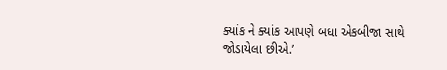ક્યાંક ને ક્યાંક આપણે બધા એકબીજા સાથે જોડાયેલા છીએ.’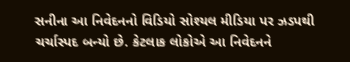સનીના આ નિવેદનનો વિડિયો સોશ્યલ મીડિયા પર ઝડપથી ચર્ચાસ્પદ બન્યો છે. કેટલાક લોકોએ આ નિવેદનને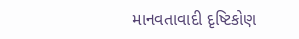માનવતાવાદી દૃષ્ટિકોણ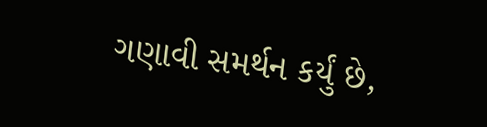ગણાવી સમર્થન કર્યું છે,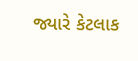જ્યારે કેટલાક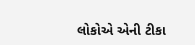લોકોએ એની ટીકા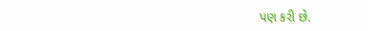પણ કરી છે.